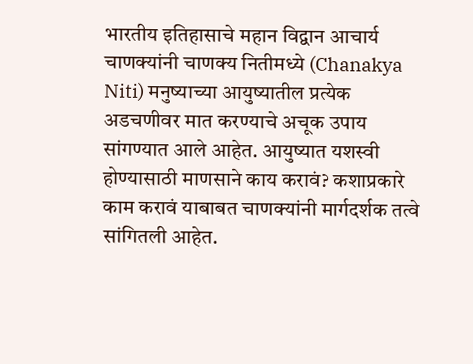भारतीय इतिहासाचे महान विद्वान आचार्य चाणक्यांनी चाणक्य नितीमध्ये (Chanakya Niti) मनुष्याच्या आयुष्यातील प्रत्येक अडचणीवर मात करण्याचे अचूक उपाय सांगण्यात आले आहेत. आयुष्यात यशस्वी होण्यासाठी माणसाने काय करावं? कशाप्रकारे काम करावं याबाबत चाणक्यांनी मार्गदर्शक तत्वे सांगितली आहेत.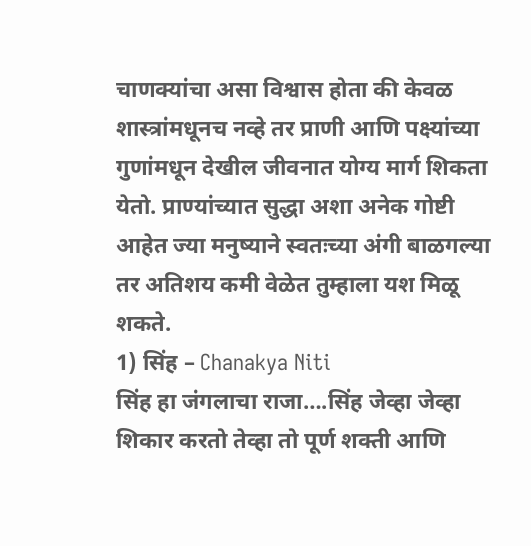चाणक्यांचा असा विश्वास होता की केवळ शास्त्रांमधूनच नव्हे तर प्राणी आणि पक्ष्यांच्या गुणांमधून देखील जीवनात योग्य मार्ग शिकता येतो. प्राण्यांच्यात सुद्धा अशा अनेक गोष्टी आहेत ज्या मनुष्याने स्वतःच्या अंगी बाळगल्या तर अतिशय कमी वेळेत तुम्हाला यश मिळू शकते.
1) सिंह – Chanakya Niti
सिंह हा जंगलाचा राजा….सिंह जेव्हा जेव्हा शिकार करतो तेव्हा तो पूर्ण शक्ती आणि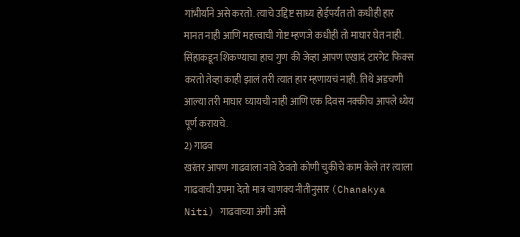गांभीर्याने असे करतो. त्याचे उद्दिष्ट साध्य होईपर्यंत तो कधीही हार मानत नाही आणि महत्त्वाची गोष्ट म्हणजे कधीही तो माघार घेत नाही. सिंहाकडून शिकण्याचा हाच गुण की जेव्हा आपण एखादं टारगेट फिक्स करतो तेव्हा काही झालं तरी त्यात हार म्हणायचं नाही. तिथे अडचणी आल्या तरी माघार घ्यायची नाही आणि एक दिवस नक्कीच आपले ध्येय पूर्ण करायचे.
2) गाढव
खरंतर आपण गाढवाला नावे ठेवतो कोणी चुकीचे काम केले तर त्याला गाढवाची उपमा देतो मात्र चाणक्य नीतीनुसार (Chanakya Niti) गाढवाच्या अंगी असे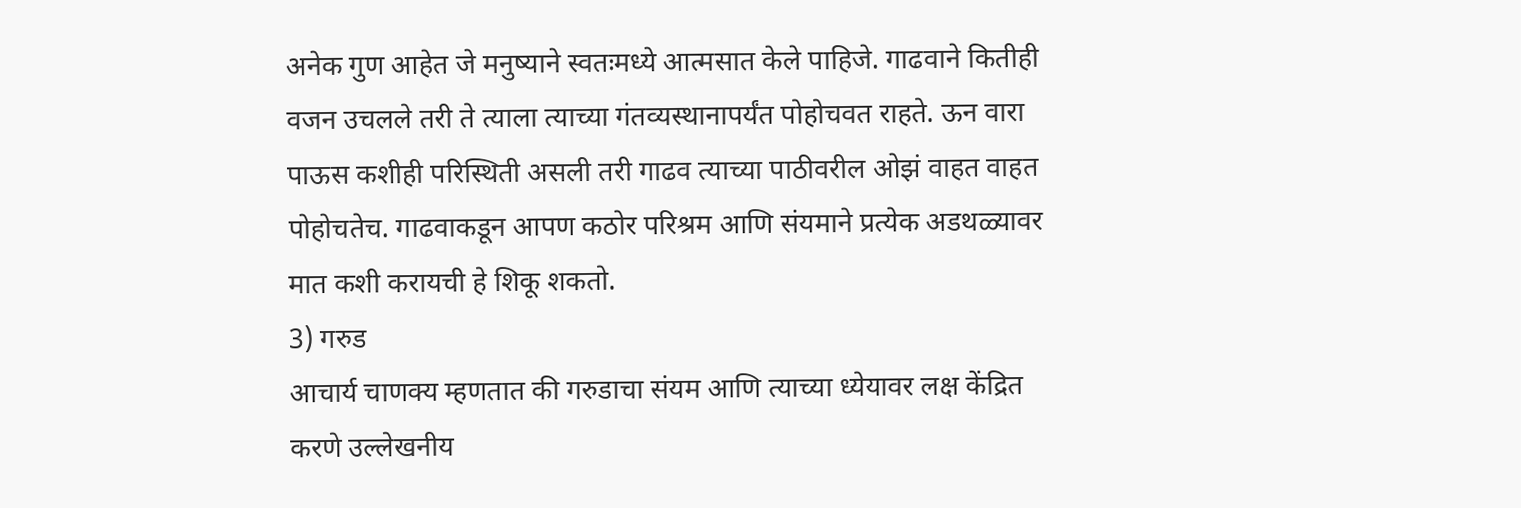अनेक गुण आहेत जे मनुष्याने स्वतःमध्ये आत्मसात केले पाहिजे. गाढवाने कितीही वजन उचलले तरी ते त्याला त्याच्या गंतव्यस्थानापर्यंत पोहोचवत राहते. ऊन वारा पाऊस कशीही परिस्थिती असली तरी गाढव त्याच्या पाठीवरील ओझं वाहत वाहत पोहोचतेच. गाढवाकडून आपण कठोर परिश्रम आणि संयमाने प्रत्येक अडथळ्यावर मात कशी करायची हे शिकू शकतो.
3) गरुड
आचार्य चाणक्य म्हणतात की गरुडाचा संयम आणि त्याच्या ध्येयावर लक्ष केंद्रित करणे उल्लेखनीय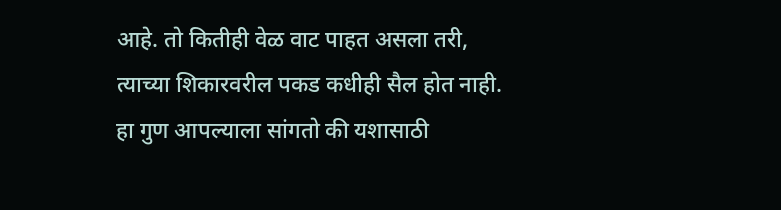आहे. तो कितीही वेळ वाट पाहत असला तरी, त्याच्या शिकारवरील पकड कधीही सैल होत नाही. हा गुण आपल्याला सांगतो की यशासाठी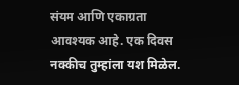संयम आणि एकाग्रता आवश्यक आहे. एक दिवस नक्कीच तुम्हांला यश मिळेल.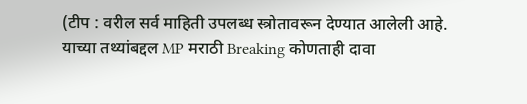(टीप : वरील सर्व माहिती उपलब्ध स्त्रोतावरून देण्यात आलेली आहे. याच्या तथ्यांबद्दल MP मराठी Breaking कोणताही दावा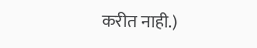करीत नाही.)